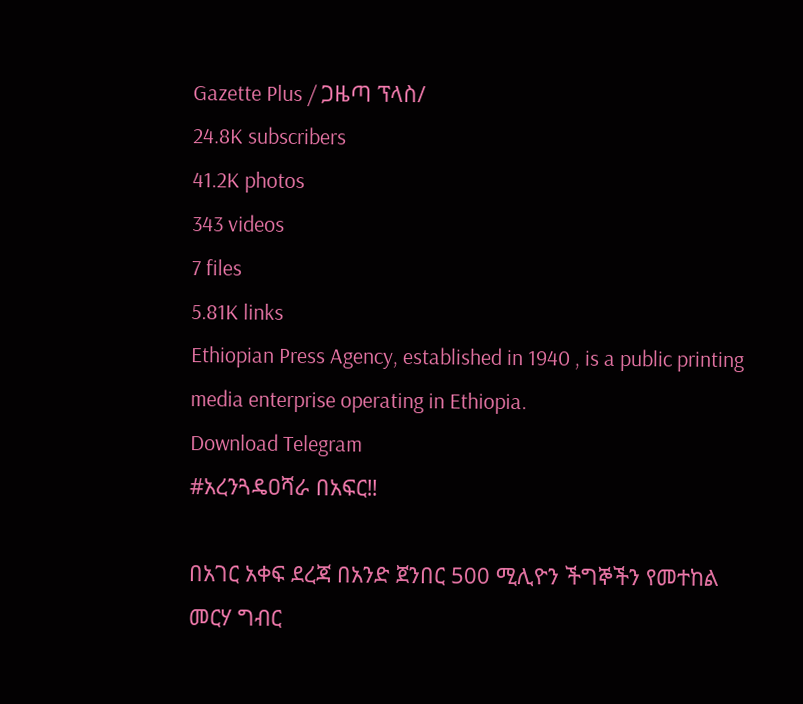Gazette Plus / ጋዜጣ ፕላስ/
24.8K subscribers
41.2K photos
343 videos
7 files
5.81K links
Ethiopian Press Agency, established in 1940 , is a public printing media enterprise operating in Ethiopia.
Download Telegram
#አረንጓዴዐሻራ በአፍር‼

በአገር አቀፍ ደረጃ በአንድ ጀንበር 500 ሚሊዮን ችግኞችን የመተከል መርሃ ግብር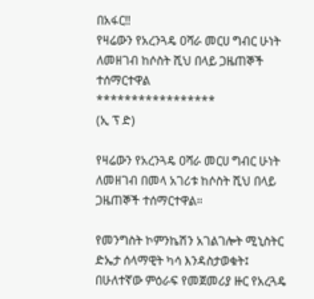በአፋር‼
የዛሬውን የአረንጓዴ ዐሻራ መርሀ ግብር ሁነት ለመዘገብ ከሶስት ሺህ በላይ ጋዜጠኞች ተሰማርተዋል
*****************
(ኢ ፕ ድ)

የዛሬውን የአረንጓዴ ዐሻራ መርሀ ግብር ሁነት ለመዘገብ በመላ አገሪቱ ከሶስት ሺህ በላይ ጋዜጠኞች ተሰማርተዋል።

የመንግስት ኮምንኬሽን አገልገሎት ሚኒስትር ድኤታ ሰላማዊት ካሳ እንዳስታወቁት፤ በሁለተኛው ምዕራፍ የመጀመሪያ ዙር የአረጓዴ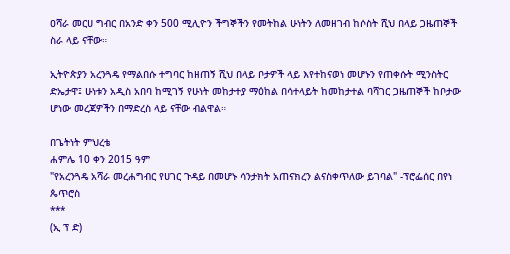ዐሻራ መርሀ ግብር በአንድ ቀን 500 ሚሊዮን ችግኞችን የመትከል ሁነትን ለመዘገብ ከሶስት ሺህ በላይ ጋዜጠኞች ስራ ላይ ናቸው።

ኢትዮጵያን አረንጓዴ የማልበሱ ተግባር ከዘጠኝ ሺህ በላይ ቦታዎች ላይ እየተከናወነ መሆኑን የጠቀሱት ሚንስትር ድኤታዋ፤ ሁነቱን አዲስ አበባ ከሚገኝ የሁነት መከታተያ ማዕከል በሳተላይት ከመከታተል ባሻገር ጋዜጠኞች ከቦታው ሆነው መረጃዎችን በማድረስ ላይ ናቸው ብልዋል።

በጌትነት ምህረቴ
ሐምሌ 10 ቀን 2015 ዓም
"የአረንጓዴ አሻራ መረሐግብር የሀገር ጉዳይ በመሆኑ ሳንታክት አጠናክረን ልናስቀጥለው ይገባል" -ፕሮፌሰር በየነ ጴጥሮስ
***
(ኢ ፕ ድ)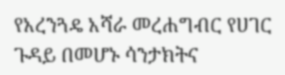የአረንጓዴ አሻራ መረሐግብር የሀገር ጉዳይ በመሆኑ ሳንታክትና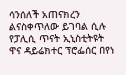ሳንሰለች አጠናክረን ልናስቀጥለው ይገባል ሲሉ የፓሊሲ ጥናት ኢኒስቲትዩት ዋና ዳይሬክተር ፕሮፌሰር በየነ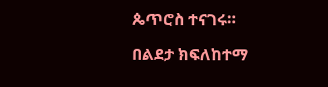ጴጥሮስ ተናገሩ።

በልደታ ክፍለከተማ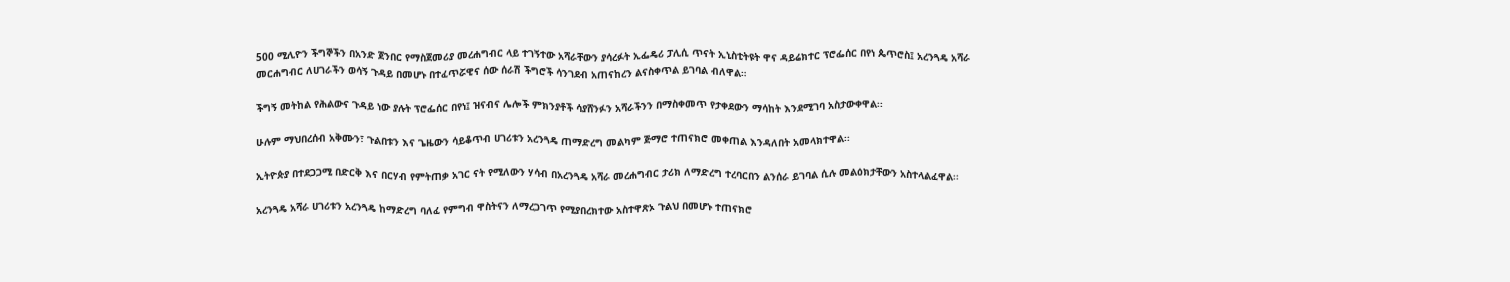500 ሚሊዮን ችግኞችን በአንድ ጀንበር የማስጀመሪያ መረሐግብር ላይ ተገኝተው አሻራቸውን ያሳረፉት ኢፌዴሪ ፓሊሲ ጥናት ኢኒስቲትዩት ዋና ዳይሬክተር ፕሮፌሰር በየነ ጴጥሮስ፤ አረንጓዴ አሻራ መርሐግብር ለሀገራችን ወሳኝ ጉዳይ በመሆኑ በተፈጥሯዊና ሰው ሰራሽ ችግሮች ሳንገደብ አጠናከረን ልናስቀጥል ይገባል ብለዋል።

ችግኝ መትከል የሕልውና ጉዳይ ነው ያሉት ፕሮፌሰር በየነ፤ ዝናብና ሌሎች ምክንያቶች ሳያሸንፉን አሻራችንን በማስቀመጥ የታቀደውን ማሳከት እንደሚገባ አስታውቀዋል፡፡

ሁሉም ማህበረሰብ አቅሙን፣ ጉልበቱን እና ጌዜውን ሳይቆጥብ ሀገሪቱን አረንጓዴ ጠማድረግ መልካም ጅማሮ ተጠናክሮ መቀጠል እንዳለበት አመላክተዋል፡፡

ኢትዮጵያ በተደጋጋሚ በድርቅ እና በርሃብ የምትጠቃ አገር ናት የሚለውን ሃሳብ በአረንጓዴ አሻራ መረሐግብር ታሪክ ለማድረግ ተረባርበን ልንሰራ ይገባል ሲሉ መልዕክታቸውን አስተላልፈዋል፡፡

አረንጓዴ አሻራ ሀገሪቱን አረንጓዴ ከማድረግ ባለፈ የምግብ ዋስትናን ለማረጋገጥ የሚያበረክተው አስተዋጽኦ ጉልህ በመሆኑ ተጠናክሮ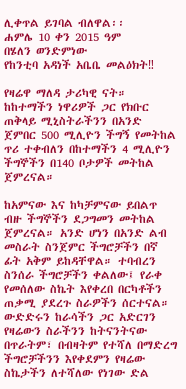ሊቀጥል ይገባል ብለዋል፡፡
ሐምሌ 10 ቀን 2015 ዓም
በሄለን ወንድምነው
የከንቲባ አዳነች አቤቤ መልዕክት‼

የዛሬዋ ማለዳ ታሪካዊ ናት። ከከተማችን ነዋሪዎች ጋር የክቡር ጠቅላይ ሚኒስትራችንን በአንድ ጀምበር 500 ሚሊዮን ችግኝ የመትከል ጥሪ ተቀብለን በከተማችን 4 ሚሊዮን ችግኞችን በ140 ቦታዎች መትከል ጀምረናል።

ከአምናው እና ከካቻምናው ይበልጥ ብዙ ችግኞችን ደጋግመን መትከል ጀምረናል። አንድ ሆነን በአንድ ልብ መስራት ስንጀምር ችግሮቻችን በኛ ፊት አቅም ይከዳቸዋል። ተባብረን ስንሰራ ችግሮቻችን ቀልለው፤ የራቀ የመሰለው ስኬት እየቀረበ በርካቶችን ጠቃሚ ያደረጉ ስራዎችን ሰርተናል።
ውድድሩን ከራሳችን ጋር አድርገን የዛሬውን ስራችንን ከትናንትናው በጥራትም፣ በብዛትም የተሻለ በማድረግ ችግሮቻችንን እየቀደምን የዛሬው ስኬታችን ለተሻለው የነገው ድል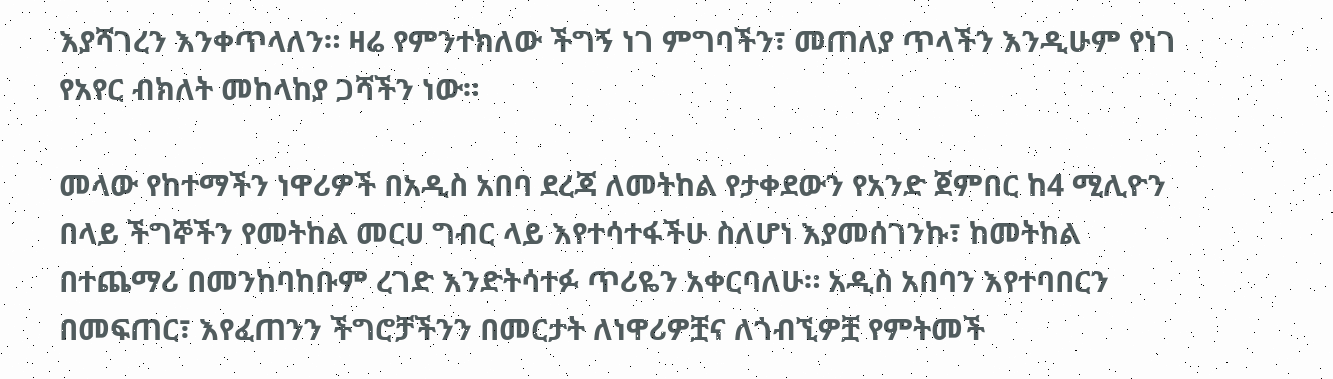እያሻገረን እንቀጥላለን። ዛሬ የምንተክለው ችግኝ ነገ ምግባችን፣ መጠለያ ጥላችን እንዲሁም የነገ የአየር ብክለት መከላከያ ጋሻችን ነው።

መላው የከተማችን ነዋሪዎች በአዲስ አበባ ደረጃ ለመትከል የታቀደውን የአንድ ጀምበር ከ4 ሚሊዮን በላይ ችግኞችን የመትከል መርሀ ግብር ላይ እየተሳተፋችሁ ስለሆነ እያመሰገንኩ፣ ከመትከል በተጨማሪ በመንከባከቡም ረገድ እንድትሳተፉ ጥሪዬን አቀርባለሁ። አዲስ አበባን እየተባበርን በመፍጠር፣ እየፈጠንን ችግሮቻችንን በመርታት ለነዋሪዎቿና ለጎብኚዎቿ የምትመች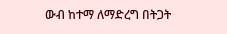ውብ ከተማ ለማድረግ በትጋት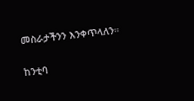መስራታችንን እንቀጥላለን።

ከንቲባ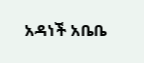አዳነች አቤቤ